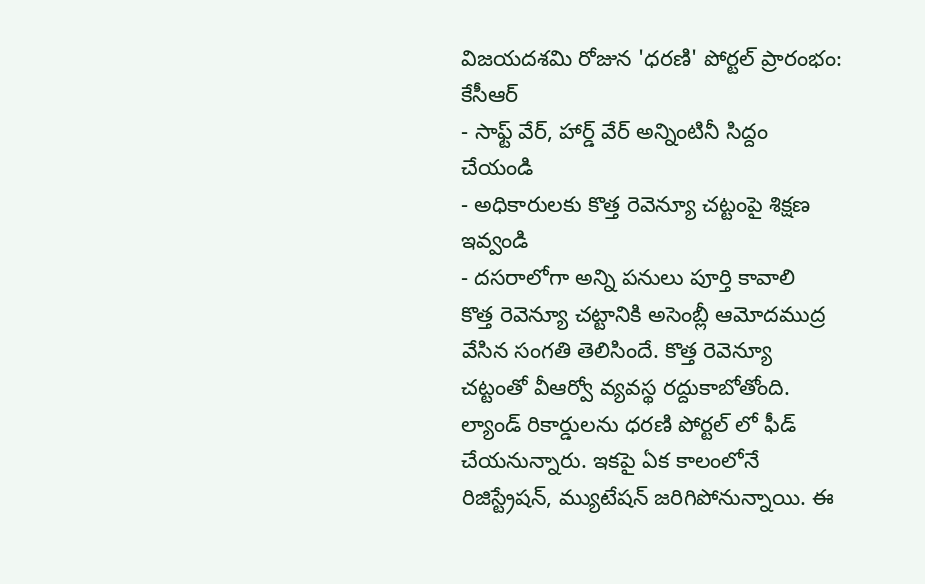విజయదశమి రోజున 'ధరణి' పోర్టల్ ప్రారంభం: కేసీఆర్
- సాఫ్ట్ వేర్, హార్డ్ వేర్ అన్నింటినీ సిద్దం చేయండి
- అధికారులకు కొత్త రెవెన్యూ చట్టంపై శిక్షణ ఇవ్వండి
- దసరాలోగా అన్ని పనులు పూర్తి కావాలి
కొత్త రెవెన్యూ చట్టానికి అసెంబ్లీ ఆమోదముద్ర వేసిన సంగతి తెలిసిందే. కొత్త రెవెన్యూ చట్టంతో వీఆర్వో వ్యవస్థ రద్దుకాబోతోంది. ల్యాండ్ రికార్డులను ధరణి పోర్టల్ లో ఫీడ్ చేయనున్నారు. ఇకపై ఏక కాలంలోనే రిజిస్ట్రేషన్, మ్యుటేషన్ జరిగిపోనున్నాయి. ఈ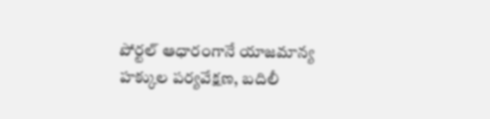పోర్టల్ ఆధారంగానే యాజమాన్య హక్కుల పర్యవేక్షణ, బదిలీ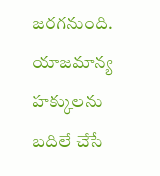జరగనుంది. యాజమాన్య హక్కులను బదిలే చేసే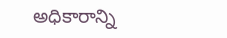అధికారాన్ని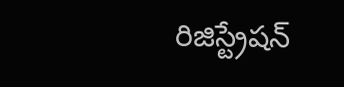రిజిస్ట్రేషన్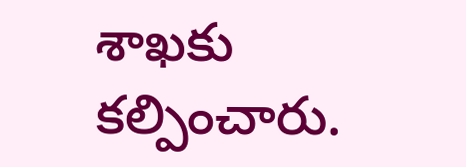శాఖకు కల్పించారు.